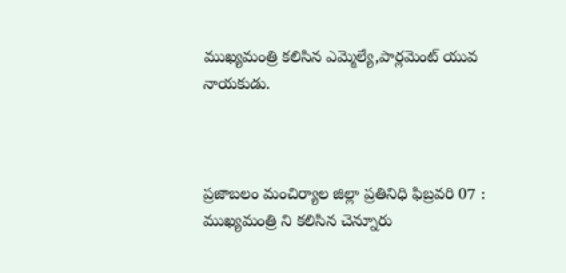ముఖ్యమంత్రి కలిసిన ఎమ్మెల్యే,పార్లమెంట్ యువ నాయకుడు.



ప్రజాబలం మంచిర్యాల జిల్లా ప్రతినిధి ఫిబ్రవరి 07 : ముఖ్యమంత్రి ని కలిసిన చెన్నూరు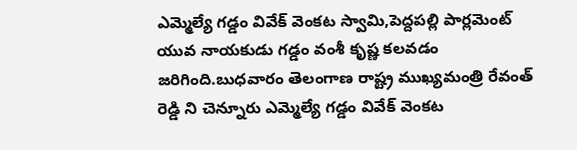ఎమ్మెల్యే గడ్డం వివేక్ వెంకట స్వామి,పెద్దపల్లి పార్లమెంట్ యువ నాయకుడు గడ్డం వంశీ కృష్ణ కలవడం జరిగింది.బుధవారం తెలంగాణ రాష్ట్ర ముఖ్యమంత్రి రేవంత్ రెడ్డి ని చెన్నూరు ఎమ్మెల్యే గడ్డం వివేక్ వెంకట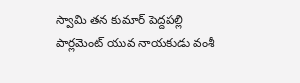స్వామి తన కుమార్ పెద్దపల్లి పార్లమెంట్ యువ నాయకుడు వంశీ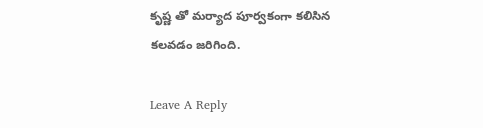కృష్ణ తో మర్యాద పూర్వకంగా కలిసిన కలవడం జరిగింది.

Leave A Reply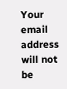Your email address will not be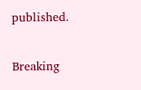published.

Breaking